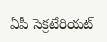ఏపీ సెక్రటేరియట్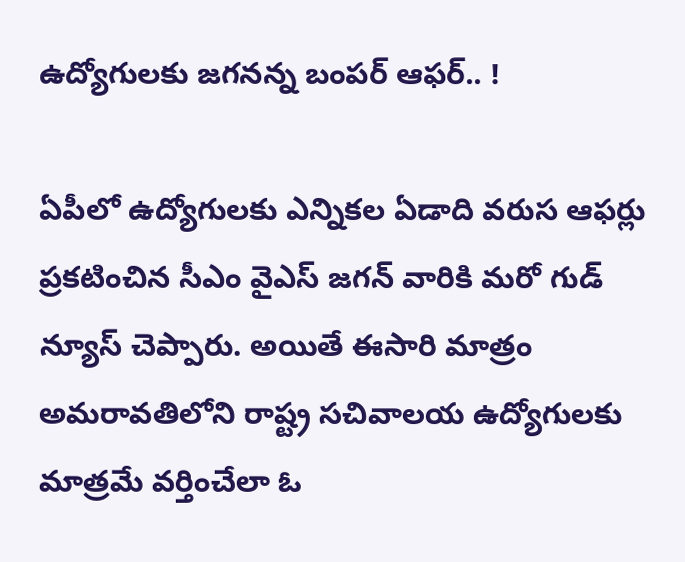ఉద్యోగులకు జగనన్న బంపర్ ఆఫర్.. !

ఏపీలో ఉద్యోగులకు ఎన్నికల ఏడాది వరుస ఆఫర్లు ప్రకటించిన సీఎం వైఎస్ జగన్ వారికి మరో గుడ్ న్యూస్ చెప్పారు. అయితే ఈసారి మాత్రం అమరావతిలోని రాష్ట్ర సచివాలయ ఉద్యోగులకు మాత్రమే వర్తించేలా ఓ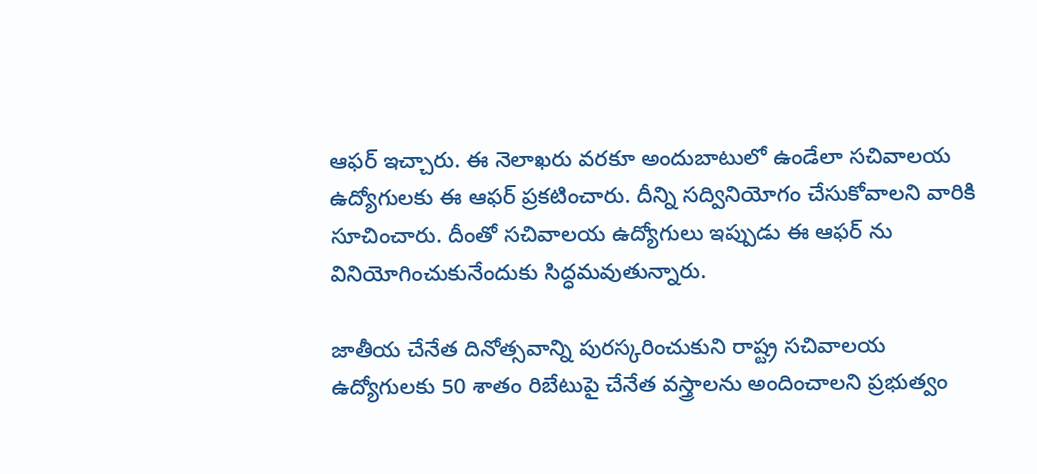ఆఫర్ ఇచ్చారు. ఈ నెలాఖరు వరకూ అందుబాటులో ఉండేలా సచివాలయ ఉద్యోగులకు ఈ ఆఫర్ ప్రకటించారు. దీన్ని సద్వినియోగం చేసుకోవాలని వారికి సూచించారు. దీంతో సచివాలయ ఉద్యోగులు ఇప్పుడు ఈ ఆఫర్ ను వినియోగించుకునేందుకు సిద్ధమవుతున్నారు.

జాతీయ చేనేత దినోత్సవాన్ని పురస్కరించుకుని రాష్ట్ర సచివాలయ ఉద్యోగులకు 50 శాతం రిబేటుపై చేనేత వస్త్రాలను అందించాలని ప్రభుత్వం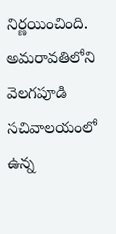నిర్ణయించింది. అమరావతిలోని వెలగపూడి సచివాలయంలో ఉన్న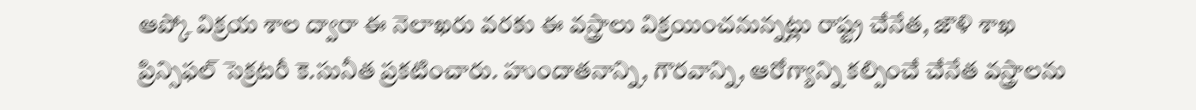ఆప్కో విక్రయ శాల ద్వారా ఈ నెలాఖరు వరకు ఈ వస్త్రాలు విక్రయించనున్నట్లు రాష్ట్ర చేనేత, జౌళి శాఖ ప్రిన్సిఫల్ సెక్రటరీ కె.సునీత ప్రకటించారు. హుందాతనాన్ని, గౌరవాన్ని, ఆరోగ్యాన్ని కల్పించే చేనేత వస్త్రాలను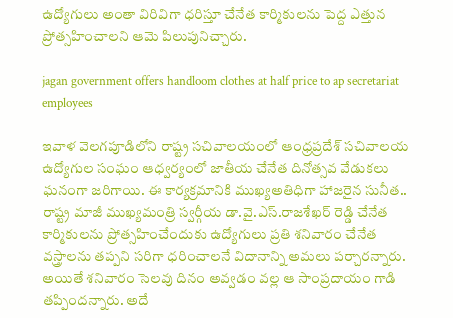ఉద్యోగులు అంతా విరివిగా ధరిస్తూ చేనేత కార్మికులను పెద్ద ఎత్తున ప్రోత్సహించాలని ఆమె పిలుపునిచ్చారు.

jagan government offers handloom clothes at half price to ap secretariat employees

ఇవాళ వెలగపూడిలోని రాష్ట్ర సచివాలయంలో ఆంధ్రప్రదేశ్ సచివాలయ ఉద్యోగుల సంఘం ఆధ్వర్యంలో జాతీయ చేనేత దినోత్సవ వేడుకలు ఘనంగా జరిగాయి. ఈ కార్యక్రమానికి ముఖ్యఅతిధిగా హాజరైన సునీత.. రాష్ట్ర మాజీ ముఖ్యమంత్రి స్వర్గీయ డా.వై.ఎస్.రాజశేఖర్ రెడ్డి చేనేత కార్మికులను ప్రోత్సహించేందుకు ఉద్యోగులు ప్రతి శనివారం చేనేత వస్త్రాలను తప్పని సరిగా ధరించాలనే విదానాన్ని అమలు పర్చారన్నారు. అయితే శనివారం సెలవు దినం అవ్వడం వల్ల ఆ సాంప్రదాయం గాడి తప్పిందన్నారు. అదే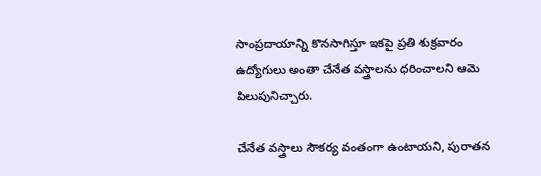సాంప్రదాయాన్ని కొనసాగిస్తూ ఇకపై ప్రతి శుక్రవారం ఉద్యోగులు అంతా చేనేత వస్త్రాలను ధరించాలని ఆమె పిలుపునిచ్చారు.

చేనేత వస్త్రాలు సౌకర్య వంతంగా ఉంటాయని, పురాతన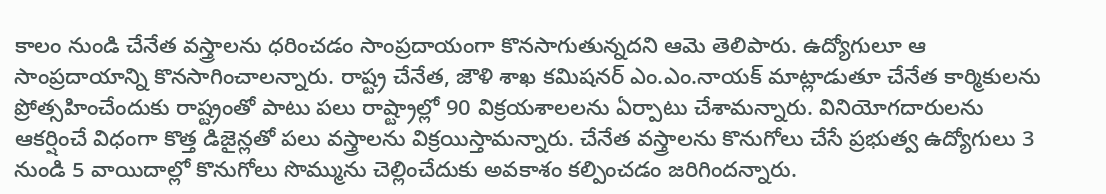కాలం నుండి చేనేత వస్త్రాలను ధరించడం సాంప్రదాయంగా కొనసాగుతున్నదని ఆమె తెలిపారు. ఉద్యోగులూ ఆ సాంప్రదాయాన్ని కొనసాగించాలన్నారు. రాష్ట్ర చేనేత, జౌళి శాఖ కమిషనర్ ఎం.ఎం.నాయక్ మాట్లాడుతూ చేనేత కార్మికులను ప్రోత్సహించేందుకు రాష్ట్రంతో పాటు పలు రాష్ట్రాల్లో 90 విక్రయశాలలను ఏర్పాటు చేశామన్నారు. వినియోగదారులను ఆకర్షించే విధంగా కొత్త డిజైన్లతో పలు వస్త్రాలను విక్రయిస్తామన్నారు. చేనేత వస్త్రాలను కొనుగోలు చేసే ప్రభుత్వ ఉద్యోగులు 3 నుండి 5 వాయిదాల్లో కొనుగోలు సొమ్మును చెల్లించేదుకు అవకాశం కల్పించడం జరిగిందన్నారు.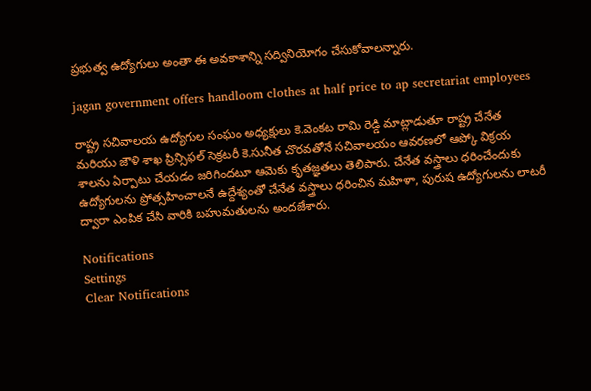ప్రభుత్వ ఉద్యోగులు అంతా ఈ అవకాశాన్ని సద్వినియోగం చేసుకోవాలన్నారు.

jagan government offers handloom clothes at half price to ap secretariat employees

రాష్ట్ర సచివాలయ ఉద్యోగుల సంఘం అధ్యక్షులు కె.వెంకట రామి రెడ్డి మాట్లాడుతూ రాష్ట్ర చేనేత మరియు జౌళి శాఖ ప్రిన్సిఫల్ సెక్రటరీ కె.సునీత చొరవతోనే సచివాలయం ఆవరణలో ఆప్కో విక్రయ శాలను ఏర్పాటు చేయడం జరిగిందటూ ఆమెకు కృతజ్ఞతలు తెలిపారు. చేనేత వస్త్రాలు ధరించేందుకు ఉద్యోగులను ప్రోత్సహించాలనే ఉద్దేశ్యంతో చేనేత వస్త్రాలు ధరించిన మహిళా, పురుష ఉద్యోగులను లాటరీ ద్వారా ఎంపిక చేసి వారికి బహుమతులను అందజేశారు.

Notifications
Settings
Clear Notifications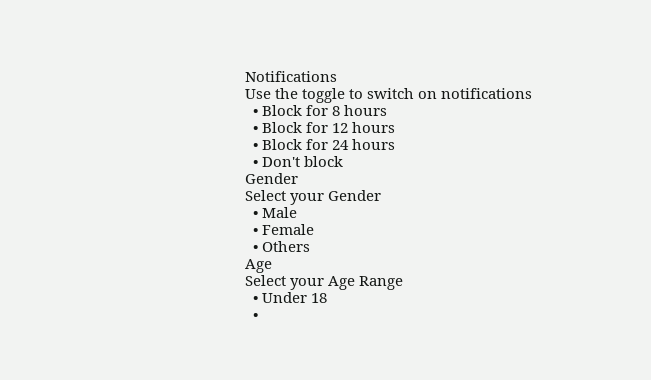Notifications
Use the toggle to switch on notifications
  • Block for 8 hours
  • Block for 12 hours
  • Block for 24 hours
  • Don't block
Gender
Select your Gender
  • Male
  • Female
  • Others
Age
Select your Age Range
  • Under 18
  •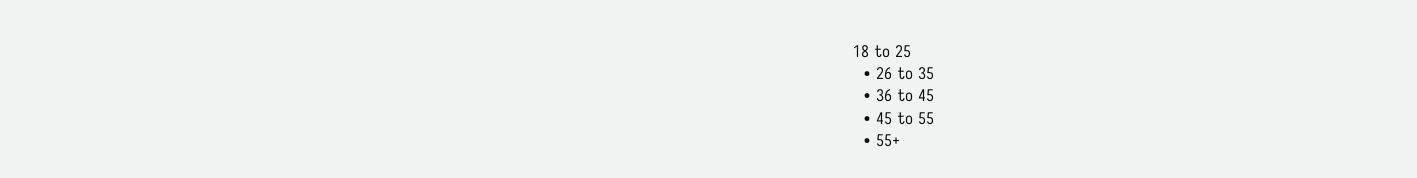18 to 25
  • 26 to 35
  • 36 to 45
  • 45 to 55
  • 55+